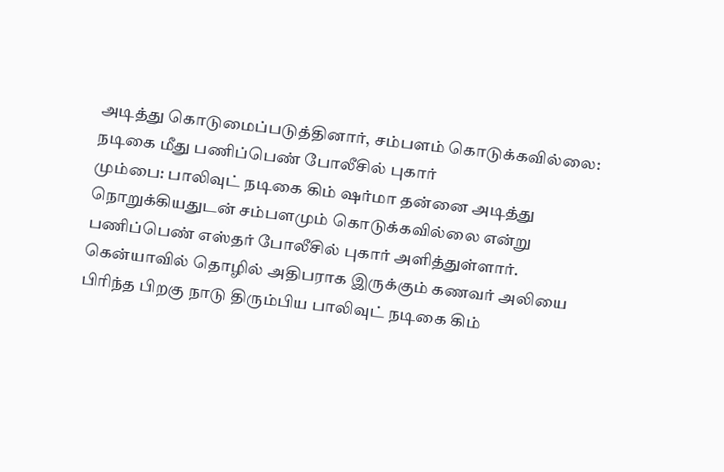அடித்து கொடுமைப்படுத்தினார், சம்பளம் கொடுக்கவில்லை: நடிகை மீது பணிப்பெண் போலீசில் புகார்
மும்பை: பாலிவுட் நடிகை கிம் ஷர்மா தன்னை அடித்து நொறுக்கியதுடன் சம்பளமும் கொடுக்கவில்லை என்று பணிப்பெண் எஸ்தர் போலீசில் புகார் அளித்துள்ளார்.
கென்யாவில் தொழில் அதிபராக இருக்கும் கணவர் அலியை பிரிந்த பிறகு நாடு திரும்பிய பாலிவுட் நடிகை கிம்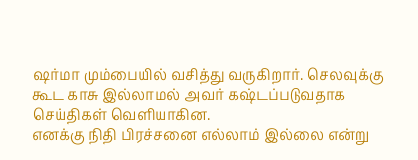ஷர்மா மும்பையில் வசித்து வருகிறார். செலவுக்கு கூட காசு இல்லாமல் அவர் கஷ்டப்படுவதாக செய்திகள் வெளியாகின.
எனக்கு நிதி பிரச்சனை எல்லாம் இல்லை என்று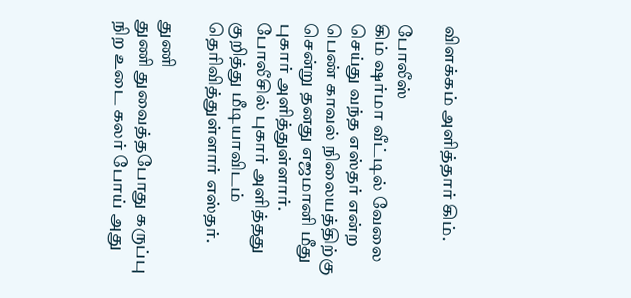விளக்கம் அளித்தார் கிம்.

போலீஸ்
கிம் ஷர்மா வீட்டில் வேலை செய்து வந்த எஸ்தர் என்ற பெண் காவல் நிலையத்திற்கு சென்று தனது எஜமானி மீது புகார் அளித்துள்ளார். போலீசில் புகார் அளித்தது குறித்து மீடியாவிடம் தெரிவித்துள்ளார் எஸ்தர்.

துணி
துணி துவைத்தபோது கருப்பு நிற உடை கலர் போய் அது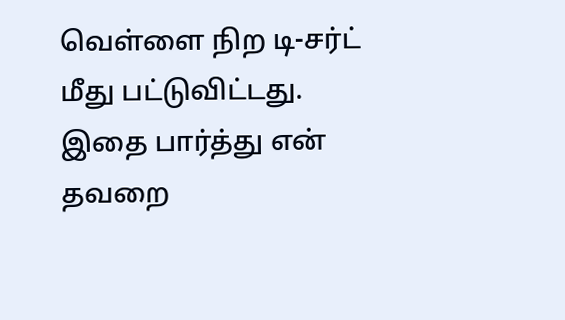வெள்ளை நிற டி-சர்ட் மீது பட்டுவிட்டது. இதை பார்த்து என் தவறை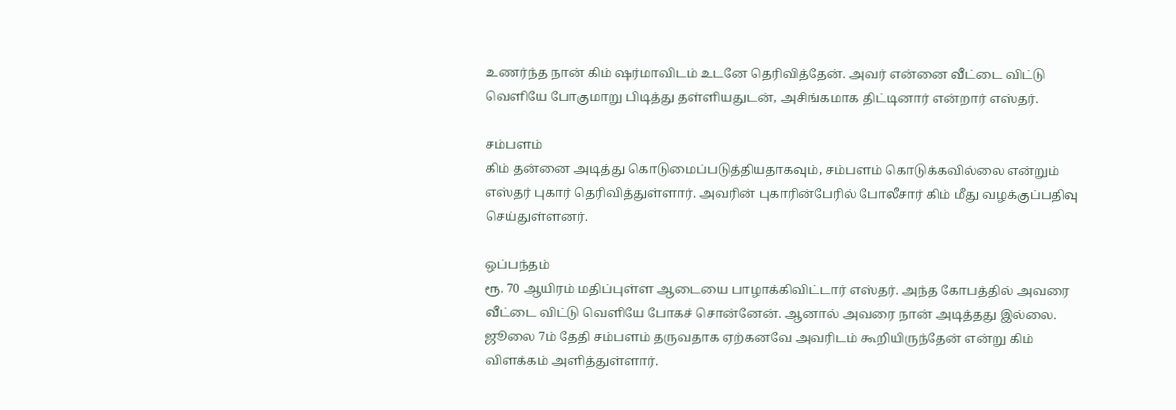உணர்ந்த நான் கிம் ஷர்மாவிடம் உடனே தெரிவித்தேன். அவர் என்னை வீட்டை விட்டு வெளியே போகுமாறு பிடித்து தள்ளியதுடன், அசிங்கமாக திட்டினார் என்றார் எஸ்தர்.

சம்பளம்
கிம் தன்னை அடித்து கொடுமைப்படுத்தியதாகவும், சம்பளம் கொடுக்கவில்லை என்றும் எஸ்தர் புகார் தெரிவித்துள்ளார். அவரின் புகாரின்பேரில் போலீசார் கிம் மீது வழக்குப்பதிவு செய்துள்ளனர்.

ஒப்பந்தம்
ரூ. 70 ஆயிரம் மதிப்புள்ள ஆடையை பாழாக்கிவிட்டார் எஸ்தர். அந்த கோபத்தில் அவரை வீட்டை விட்டு வெளியே போகச் சொன்னேன். ஆனால் அவரை நான் அடித்தது இல்லை. ஜூலை 7ம் தேதி சம்பளம் தருவதாக ஏற்கனவே அவரிடம் கூறியிருந்தேன் என்று கிம் விளக்கம் அளித்துள்ளார்.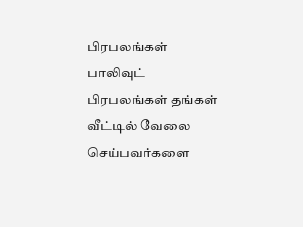பிரபலங்கள்
பாலிவுட் பிரபலங்கள் தங்கள் வீட்டில் வேலை செய்பவர்களை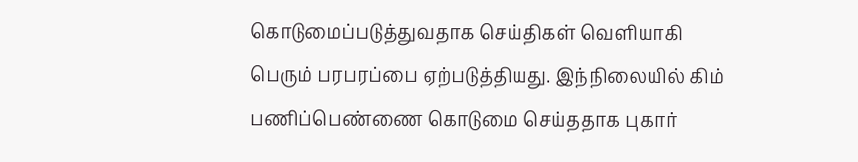கொடுமைப்படுத்துவதாக செய்திகள் வெளியாகி பெரும் பரபரப்பை ஏற்படுத்தியது. இந்நிலையில் கிம் பணிப்பெண்ணை கொடுமை செய்ததாக புகார்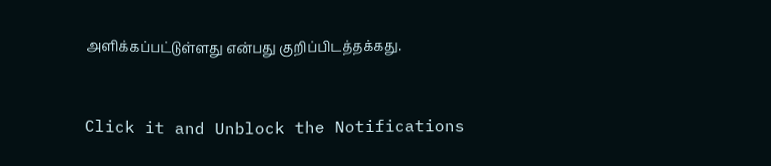அளிக்கப்பட்டுள்ளது என்பது குறிப்பிடத்தக்கது.


Click it and Unblock the Notifications